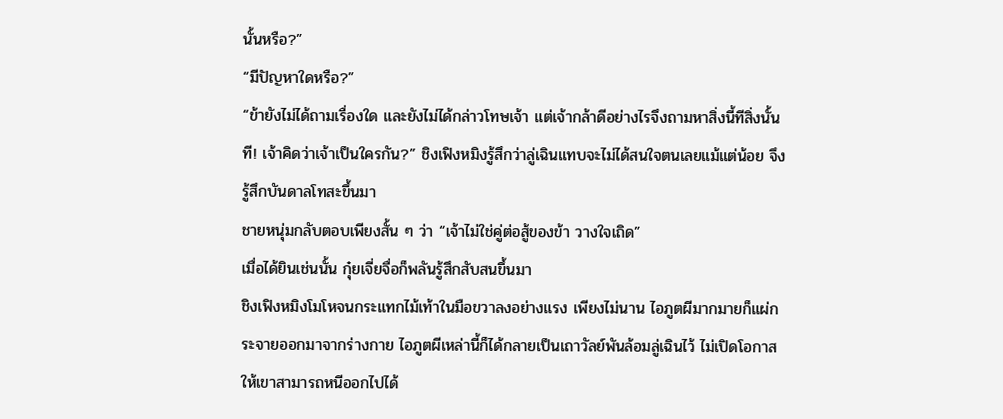นั้นหรือ?”
“มีปัญหาใดหรือ?”
“ข้ายังไม่ได้ถามเรื่องใด และยังไม่ได้กล่าวโทษเจ้า แต่เจ้ากล้าดีอย่างไรจึงถามหาสิ่งนี้ทีสิ่งนั้นที! เจ้าคิดว่าเจ้าเป็นใครกัน?” ชิงเฟิงหมิงรู้สึกว่าลู่เฉินแทบจะไม่ได้สนใจตนเลยแม้แต่น้อย จึงรู้สึกบันดาลโทสะขึ้นมา
ชายหนุ่มกลับตอบเพียงสั้น ๆ ว่า “เจ้าไม่ใช่คู่ต่อสู้ของข้า วางใจเถิด”
เมื่อได้ยินเช่นนั้น กุ๋ยเจี่ยจื่อก็พลันรู้สึกสับสนขึ้นมา
ชิงเฟิงหมิงโมโหจนกระแทกไม้เท้าในมือขวาลงอย่างแรง เพียงไม่นาน ไอภูตผีมากมายก็แผ่กระจายออกมาจากร่างกาย ไอภูตผีเหล่านี้ก็ได้กลายเป็นเถาวัลย์พันล้อมลู่เฉินไว้ ไม่เปิดโอกาสให้เขาสามารถหนีออกไปได้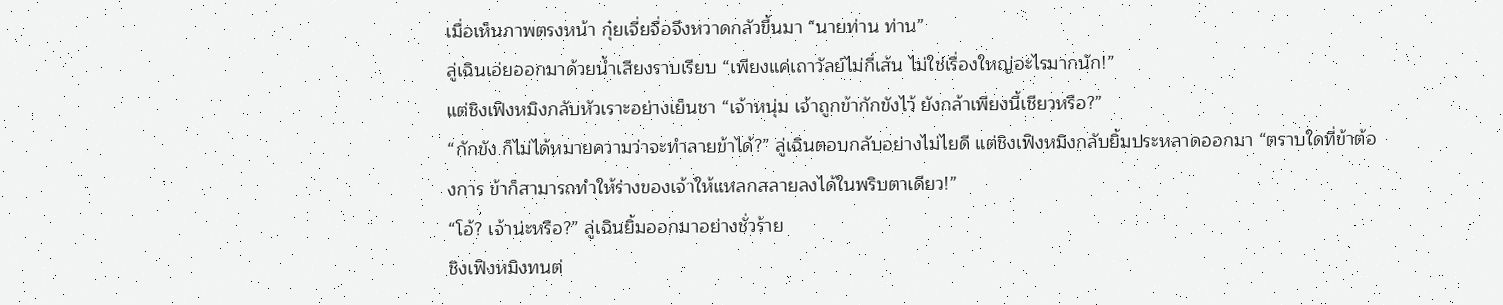เมื่อเห็นภาพตรงหน้า กุ๋ยเจี่ยจื่อจึงหวาดกลัวขึ้นมา “นายท่าน ท่าน”
ลู่เฉินเอ่ยออกมาด้วยน้ำเสียงราบเรียบ “เพียงแค่เถาวัลย์ไม่กี่เส้น ไม่ใช่เรื่องใหญ่อะไรมากนัก!”
แต่ชิงเฟิงหมิงกลับหัวเราะอย่างเย็นชา “เจ้าหนุ่ม เจ้าถูกข้ากักขังไว้ ยังกล้าเพียงนี้เชียวหรือ?”
“กักขัง ก็ไม่ได้หมายความว่าจะทำลายข้าได้?” ลู่เฉินตอบกลับอย่างไม่ไยดี แต่ชิงเฟิงหมิงกลับยิ้มประหลาดออกมา “ตราบใดที่ข้าต้องการ ข้าก็สามารถทำให้ร่างของเจ้าให้แหลกสลายลงได้ในพริบตาเดียว!”
“โอ้? เจ้าน่ะหรือ?” ลู่เฉินยิ้มออกมาอย่างชั่วร้าย
ชิงเฟิงหมิงทนต่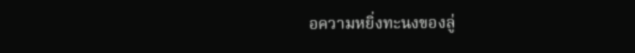อความหยิ่งทะนงของลู่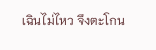เฉินไม่ไหว จึงตะโกน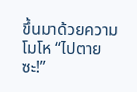ขึ้นมาด้วยความโมโห “ไปตายซะ!”